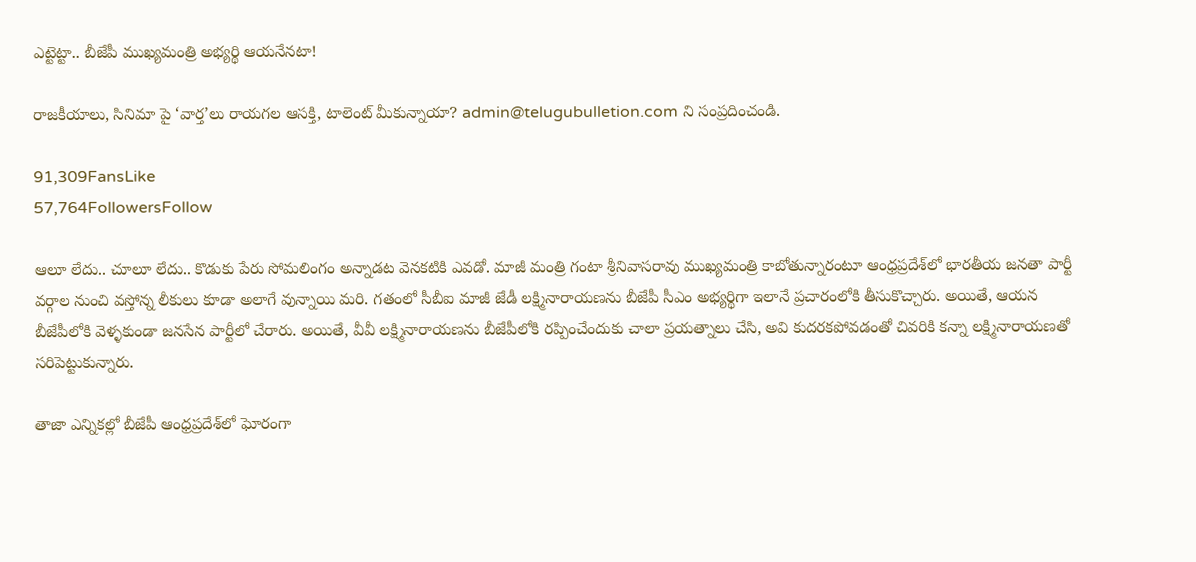ఎట్టెట్టా.. బీజేపీ ముఖ్యమంత్రి అభ్యర్థి ఆయనేనటా!

రాజకీయాలు, సినిమా పై ‘వార్త’లు రాయగల ఆసక్తి, టాలెంట్ మీకున్నాయా? admin@telugubulletion.com ని సంప్రదించండి.

91,309FansLike
57,764FollowersFollow

ఆలూ లేదు.. చూలూ లేదు.. కొడుకు పేరు సోమలింగం అన్నాడట వెనకటికి ఎవడో. మాజీ మంత్రి గంటా శ్రీనివాసరావు ముఖ్యమంత్రి కాబోతున్నారంటూ ఆంధ్రప్రదేశ్‌లో భారతీయ జనతా పార్టీ వర్గాల నుంచి వస్తోన్న లీకులు కూడా అలాగే వున్నాయి మరి. గతంలో సీబీఐ మాజీ జేడీ లక్ష్మినారాయణను బీజేపీ సీఎం అభ్యర్థిగా ఇలానే ప్రచారంలోకి తీసుకొచ్చారు. అయితే, ఆయన బీజేపీలోకి వెళ్ళకుండా జనసేన పార్టీలో చేరారు. అయితే, వీవీ లక్ష్మినారాయణను బీజేపీలోకి రప్పించేందుకు చాలా ప్రయత్నాలు చేసి, అవి కుదరకపోవడంతో చివరికి కన్నా లక్ష్మినారాయణతో సరిపెట్టుకున్నారు.

తాజా ఎన్నికల్లో బీజేపీ ఆంధ్రప్రదేశ్‌లో ఘోరంగా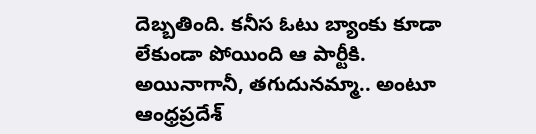దెబ్బతింది. కనీస ఓటు బ్యాంకు కూడా లేకుండా పోయింది ఆ పార్టీకి. అయినాగానీ, తగుదునమ్మా.. అంటూ ఆంధ్రప్రదేశ్‌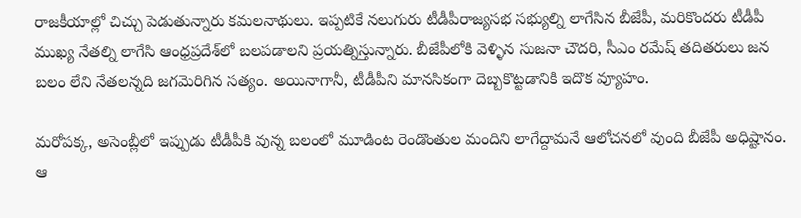రాజకీయాల్లో చిచ్చు పెడుతున్నారు కమలనాథులు. ఇప్పటికే నలుగురు టీడీపీరాజ్యసభ సభ్యుల్ని లాగేసిన బీజేపీ, మరికొందరు టీడీపీ ముఖ్య నేతల్ని లాగేసి ఆంధ్రప్రదేశ్‌లో బలపడాలని ప్రయత్నిస్తున్నారు. బీజేపీలోకి వెళ్ళిన సుజనా చౌదరి, సీఎం రమేష్‌ తదితరులు జన బలం లేని నేతలన్నది జగమెరిగిన సత్యం. అయినాగానీ, టీడీపీని మానసికంగా దెబ్బకొట్టడానికి ఇదొక వ్యూహం.

మరోపక్క, అసెంబ్లీలో ఇప్పుడు టీడీపీకి వున్న బలంలో మూడింట రెండొంతుల మందిని లాగేద్దామనే ఆలోచనలో వుంది బీజేపీ అధిష్టానం. ఆ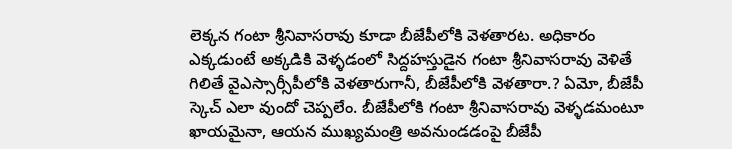లెక్కన గంటా శ్రీనివాసరావు కూడా బీజేపీలోకి వెళతారట. అధికారం ఎక్కడుంటే అక్కడికి వెళ్ళడంలో సిద్దహస్తుడైన గంటా శ్రీనివాసరావు వెళితే గిలితే వైఎస్సార్సీపీలోకి వెళతారుగానీ, బీజేపీలోకి వెళతారా.? ఏమో, బీజేపీ స్కెచ్‌ ఎలా వుందో చెప్పలేం. బీజేపీలోకి గంటా శ్రీనివాసరావు వెళ్ళడమంటూ ఖాయమైనా, ఆయన ముఖ్యమంత్రి అవనుండడంపై బీజేపీ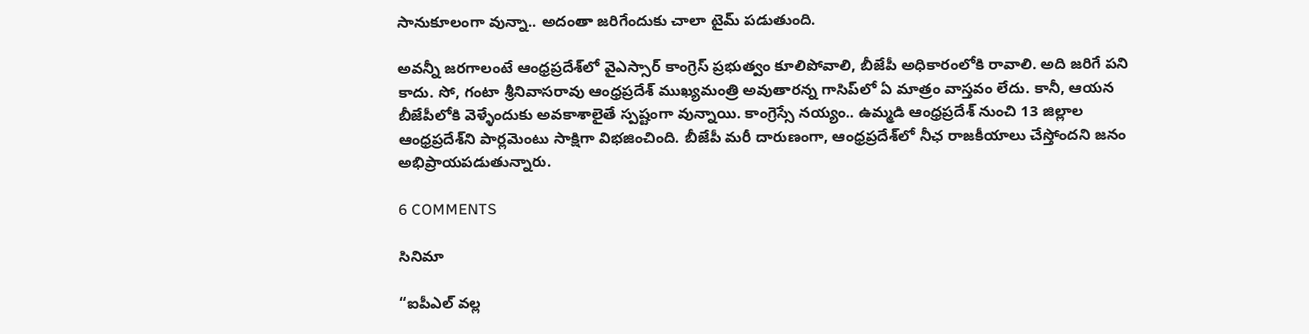సానుకూలంగా వున్నా.. అదంతా జరిగేందుకు చాలా టైమ్‌ పడుతుంది.

అవన్నీ జరగాలంటే ఆంధ్రప్రదేశ్‌లో వైఎస్సార్‌ కాంగ్రెస్‌ ప్రభుత్వం కూలిపోవాలి, బీజేపీ అధికారంలోకి రావాలి. అది జరిగే పని కాదు. సో, గంటా శ్రీనివాసరావు ఆంధ్రప్రదేశ్‌ ముఖ్యమంత్రి అవుతారన్న గాసిప్‌లో ఏ మాత్రం వాస్తవం లేదు. కానీ, ఆయన బీజేపీలోకి వెళ్ళేందుకు అవకాశాలైతే స్పష్టంగా వున్నాయి. కాంగ్రెస్సే నయ్యం.. ఉమ్మడి ఆంధ్రప్రదేశ్‌ నుంచి 13 జిల్లాల ఆంధ్రప్రదేశ్‌ని పార్లమెంటు సాక్షిగా విభజించింది. బీజేపీ మరీ దారుణంగా, ఆంధ్రప్రదేశ్‌లో నీఛ రాజకీయాలు చేస్తోందని జనం అభిప్రాయపడుతున్నారు.

6 COMMENTS

సినిమా

“ఐపీఎల్ వల్ల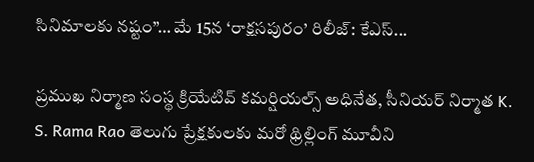సినిమాలకు నష్టం”… మే 15న ‘రాక్షసపురం’ రిలీజ్: కేఎస్...

ప్రముఖ నిర్మాణ సంస్థ క్రియేటివ్ కమర్షియల్స్ అధినేత, సీనియర్ నిర్మాత K. S. Rama Rao తెలుగు ప్రేక్షకులకు మరో థ్రిల్లింగ్ మూవీని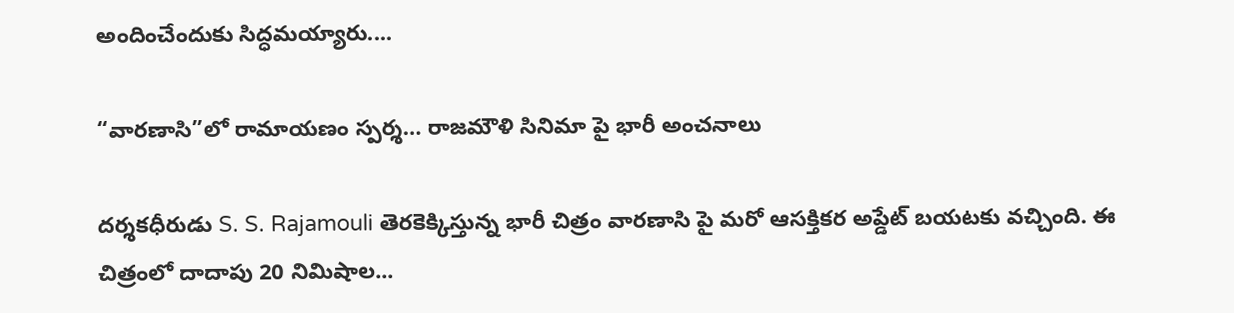అందించేందుకు సిద్ధమయ్యారు....

“వారణాసి”లో రామాయణం స్పర్శ… రాజమౌళి సినిమా పై భారీ అంచనాలు

దర్శకధీరుడు S. S. Rajamouli తెరకెక్కిస్తున్న భారీ చిత్రం వారణాసి పై మరో ఆసక్తికర అప్డేట్ బయటకు వచ్చింది. ఈ చిత్రంలో దాదాపు 20 నిమిషాల...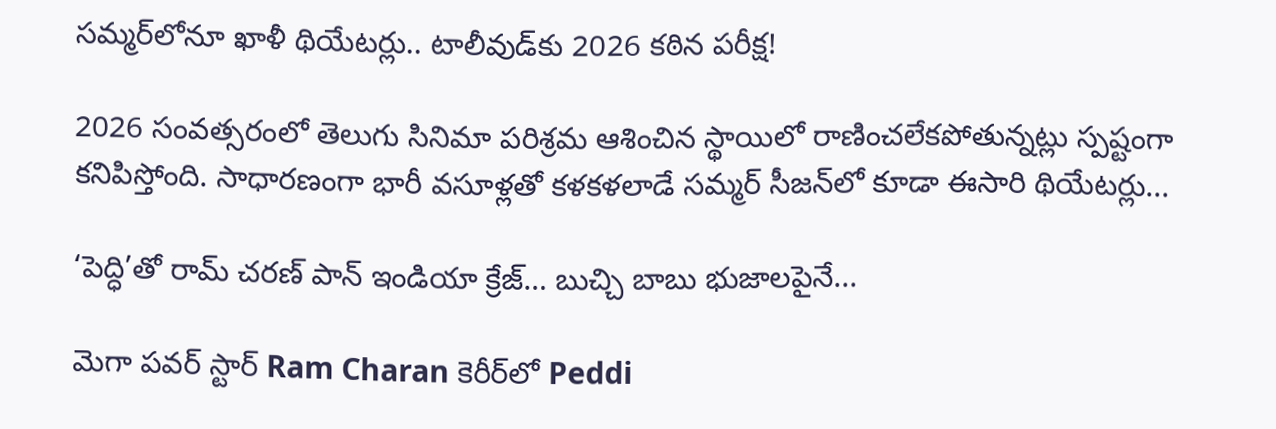సమ్మర్‌లోనూ ఖాళీ థియేటర్లు.. టాలీవుడ్‌కు 2026 కఠిన పరీక్ష!

2026 సంవత్సరంలో తెలుగు సినిమా పరిశ్రమ ఆశించిన స్థాయిలో రాణించలేకపోతున్నట్లు స్పష్టంగా కనిపిస్తోంది. సాధారణంగా భారీ వసూళ్లతో కళకళలాడే సమ్మర్ సీజన్‌లో కూడా ఈసారి థియేటర్లు...

‘పెద్ధి’తో రామ్ చరణ్ పాన్ ఇండియా క్రేజ్… బుచ్చి బాబు భుజాలపైనే...

మెగా పవర్ స్టార్ Ram Charan కెరీర్‌లో Peddi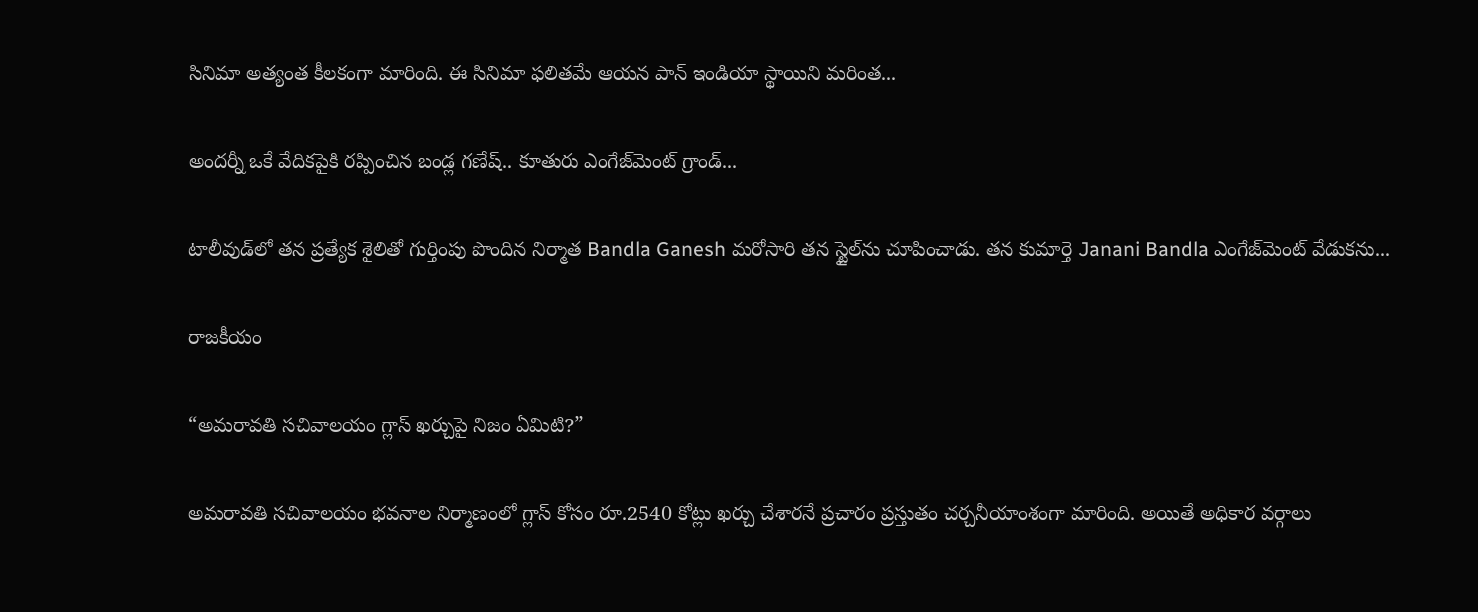సినిమా అత్యంత కీలకంగా మారింది. ఈ సినిమా ఫలితమే ఆయన పాన్ ఇండియా స్థాయిని మరింత...

అందర్నీ ఒకే వేదికపైకి రప్పించిన బండ్ల గణేష్.. కూతురు ఎంగేజ్‌మెంట్ గ్రాండ్...

టాలీవుడ్‌లో తన ప్రత్యేక శైలితో గుర్తింపు పొందిన నిర్మాత Bandla Ganesh మరోసారి తన స్టైల్‌ను చూపించాడు. తన కుమార్తె Janani Bandla ఎంగేజ్‌మెంట్ వేడుకను...

రాజకీయం

“అమరావతి సచివాలయం గ్లాస్ ఖర్చుపై నిజం ఏమిటి?”

అమరావతి సచివాలయం భవనాల నిర్మాణంలో గ్లాస్ కోసం రూ.2540 కోట్లు ఖర్చు చేశారనే ప్రచారం ప్రస్తుతం చర్చనీయాంశంగా మారింది. అయితే అధికార వర్గాలు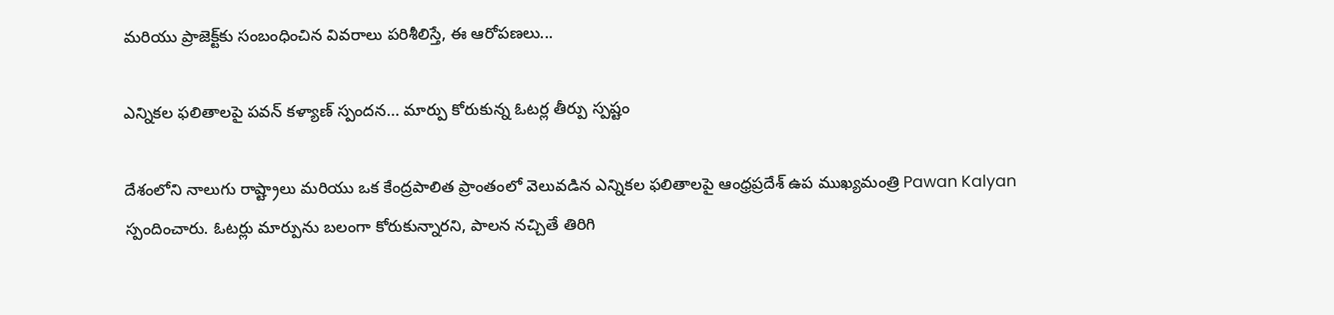మరియు ప్రాజెక్ట్‌కు సంబంధించిన వివరాలు పరిశీలిస్తే, ఈ ఆరోపణలు...

ఎన్నికల ఫలితాలపై పవన్ కళ్యాణ్ స్పందన… మార్పు కోరుకున్న ఓటర్ల తీర్పు స్పష్టం

దేశంలోని నాలుగు రాష్ట్రాలు మరియు ఒక కేంద్రపాలిత ప్రాంతంలో వెలువడిన ఎన్నికల ఫలితాలపై ఆంధ్రప్రదేశ్ ఉప ముఖ్యమంత్రి Pawan Kalyan స్పందించారు. ఓటర్లు మార్పును బలంగా కోరుకున్నారని, పాలన నచ్చితే తిరిగి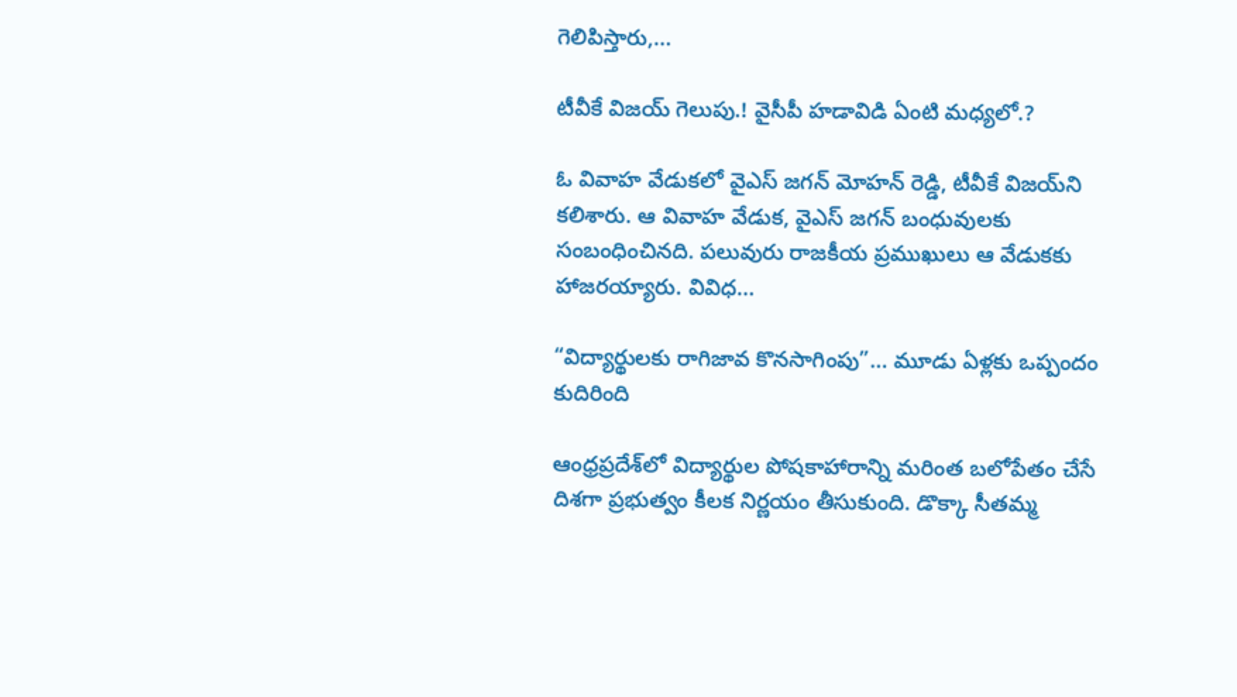గెలిపిస్తారు,...

టీవీకే విజయ్ గెలుపు.! వైసీపీ హడావిడి ఏంటి మధ్యలో.?

ఓ వివాహ వేడుకలో వైఎస్ జగన్ మోహన్ రెడ్డి, టీవీకే విజయ్‌ని కలిశారు. ఆ వివాహ వేడుక, వైఎస్ జగన్ బంధువులకు సంబంధించినది. పలువురు రాజకీయ ప్రముఖులు ఆ వేడుకకు హాజరయ్యారు. వివిధ...

“విద్యార్థులకు రాగిజావ కొనసాగింపు”… మూడు ఏళ్లకు ఒప్పందం కుదిరింది

ఆంధ్రప్రదేశ్‌లో విద్యార్థుల పోషకాహారాన్ని మరింత బలోపేతం చేసే దిశగా ప్రభుత్వం కీలక నిర్ణయం తీసుకుంది. డొక్కా సీతమ్మ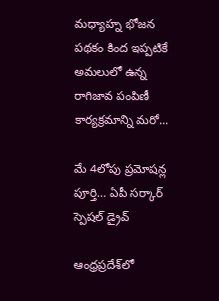మధ్యాహ్న భోజన పథకం కింద ఇప్పటికే అమలులో ఉన్న రాగిజావ పంపిణీ కార్యక్రమాన్ని మరో...

మే 4లోపు ప్రమోషన్ల పూర్తి… ఏపీ సర్కార్ స్పెషల్ డ్రైవ్

ఆంధ్రప్రదేశ్‌లో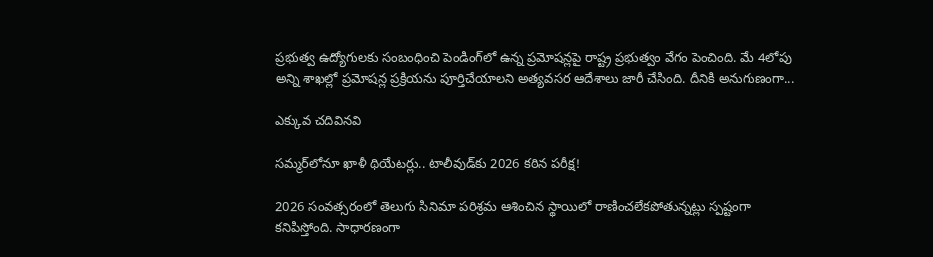ప్రభుత్వ ఉద్యోగులకు సంబంధించి పెండింగ్‌లో ఉన్న ప్రమోషన్లపై రాష్ట్ర ప్రభుత్వం వేగం పెంచింది. మే 4లోపు అన్ని శాఖల్లో ప్రమోషన్ల ప్రక్రియను పూర్తిచేయాలని అత్యవసర ఆదేశాలు జారీ చేసింది. దీనికి అనుగుణంగా...

ఎక్కువ చదివినవి

సమ్మర్‌లోనూ ఖాళీ థియేటర్లు.. టాలీవుడ్‌కు 2026 కఠిన పరీక్ష!

2026 సంవత్సరంలో తెలుగు సినిమా పరిశ్రమ ఆశించిన స్థాయిలో రాణించలేకపోతున్నట్లు స్పష్టంగా కనిపిస్తోంది. సాధారణంగా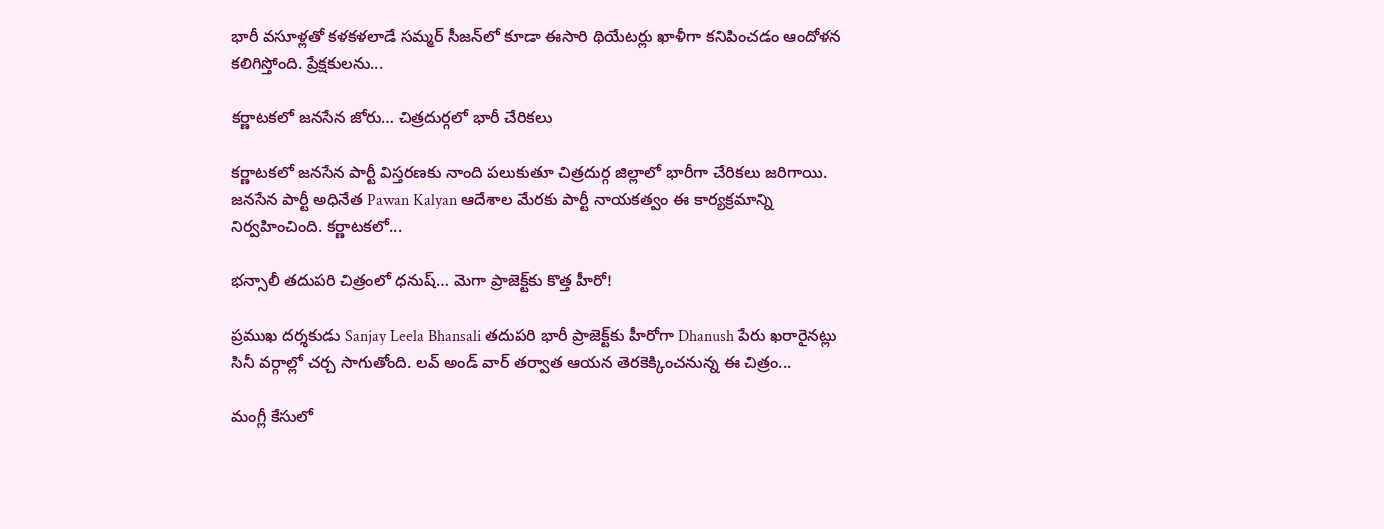భారీ వసూళ్లతో కళకళలాడే సమ్మర్ సీజన్‌లో కూడా ఈసారి థియేటర్లు ఖాళీగా కనిపించడం ఆందోళన కలిగిస్తోంది. ప్రేక్షకులను...

కర్ణాటకలో జనసేన జోరు… చిత్రదుర్గలో భారీ చేరికలు

కర్ణాటకలో జనసేన పార్టీ విస్తరణకు నాంది పలుకుతూ చిత్రదుర్గ జిల్లాలో భారీగా చేరికలు జరిగాయి. జనసేన పార్టీ అధినేత Pawan Kalyan ఆదేశాల మేరకు పార్టీ నాయకత్వం ఈ కార్యక్రమాన్ని నిర్వహించింది. కర్ణాటకలో...

భన్సాలీ తదుపరి చిత్రంలో ధనుష్… మెగా ప్రాజెక్ట్‌కు కొత్త హీరో!

ప్రముఖ దర్శకుడు Sanjay Leela Bhansali తదుపరి భారీ ప్రాజెక్ట్‌కు హీరోగా Dhanush పేరు ఖరారైనట్లు సినీ వర్గాల్లో చర్చ సాగుతోంది. లవ్ అండ్ వార్ తర్వాత ఆయన తెరకెక్కించనున్న ఈ చిత్రం...

మంగ్లీ కేసులో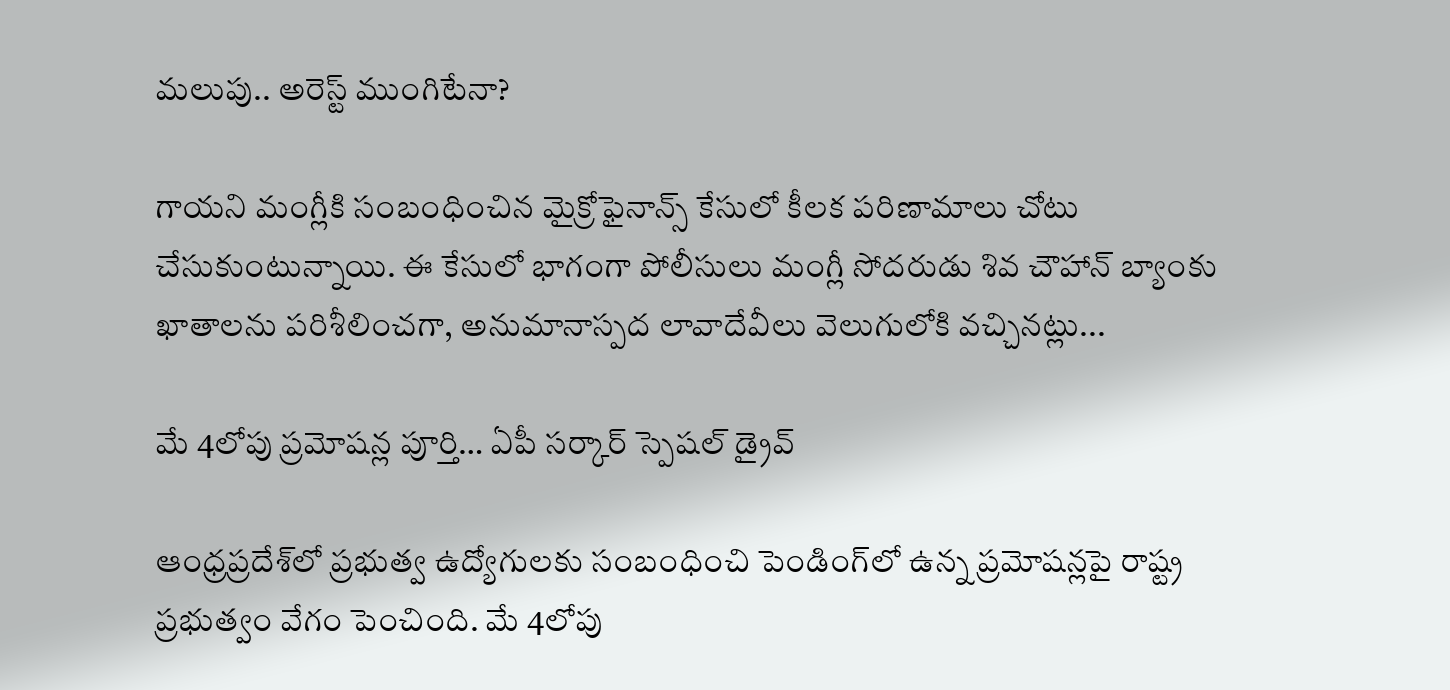మలుపు.. అరెస్ట్ ముంగిటేనా?

గాయని మంగ్లీకి సంబంధించిన మైక్రోఫైనాన్స్ కేసులో కీలక పరిణామాలు చోటు చేసుకుంటున్నాయి. ఈ కేసులో భాగంగా పోలీసులు మంగ్లీ సోదరుడు శివ చౌహాన్ బ్యాంకు ఖాతాలను పరిశీలించగా, అనుమానాస్పద లావాదేవీలు వెలుగులోకి వచ్చినట్లు...

మే 4లోపు ప్రమోషన్ల పూర్తి… ఏపీ సర్కార్ స్పెషల్ డ్రైవ్

ఆంధ్రప్రదేశ్‌లో ప్రభుత్వ ఉద్యోగులకు సంబంధించి పెండింగ్‌లో ఉన్న ప్రమోషన్లపై రాష్ట్ర ప్రభుత్వం వేగం పెంచింది. మే 4లోపు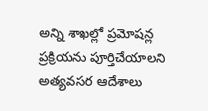అన్ని శాఖల్లో ప్రమోషన్ల ప్రక్రియను పూర్తిచేయాలని అత్యవసర ఆదేశాలు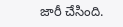జారీ చేసింది.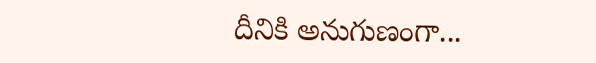దీనికి అనుగుణంగా...